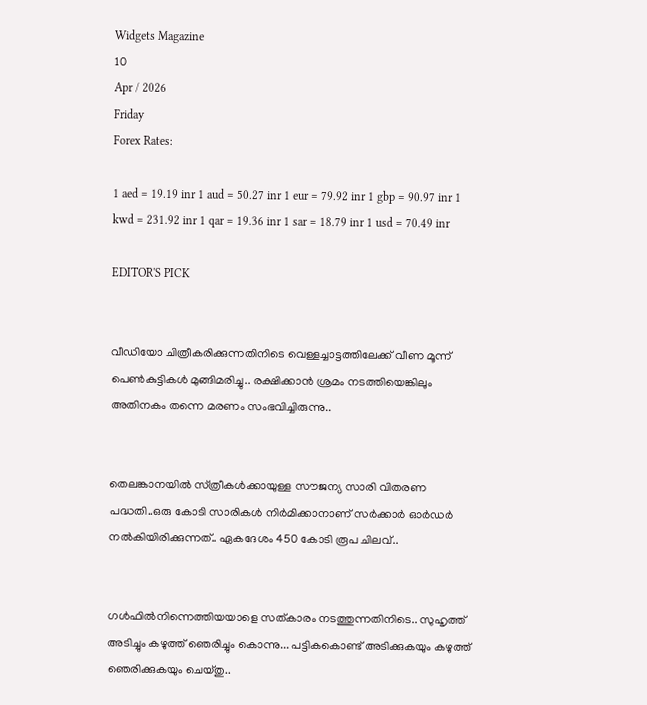Widgets Magazine
10
Apr / 2026
Friday
Forex Rates:

1 aed = 19.19 inr 1 aud = 50.27 inr 1 eur = 79.92 inr 1 gbp = 90.97 inr 1 kwd = 231.92 inr 1 qar = 19.36 inr 1 sar = 18.79 inr 1 usd = 70.49 inr

EDITOR'S PICK


വീഡിയോ ചിത്രീകരിക്കുന്നതിനിടെ വെള്ളച്ചാട്ടത്തിലേക്ക് വീണ മൂന്ന് പെൺകുട്ടികൾ മുങ്ങിമരിച്ചു.. രക്ഷിക്കാൻ ശ്രമം നടത്തിയെങ്കിലും അതിനകം തന്നെ മരണം സംഭവിച്ചിരുന്നു..


തെലങ്കാനയിൽ സ്‌ത്രീകൾക്കായുള്ള സൗജന്യ സാരി വിതരണ പദ്ധതി..ഒരു കോടി സാരികൾ നിർമിക്കാനാണ് സർക്കാർ ഓർഡർ നൽകിയിരിക്കുന്നത്.. ഏകദേശം 450 കോടി രൂപ ചിലവ്..


ഗൾഫിൽനിന്നെത്തിയയാളെ സത്‌കാരം നടത്തുന്നതിനിടെ.. സുഹൃത്ത് അടിച്ചും കഴുത്ത് ഞെരിച്ചും കൊന്നു... പട്ടികകൊണ്ട് അടിക്കുകയും കഴുത്ത് ഞെരിക്കുകയും ചെയ്തു..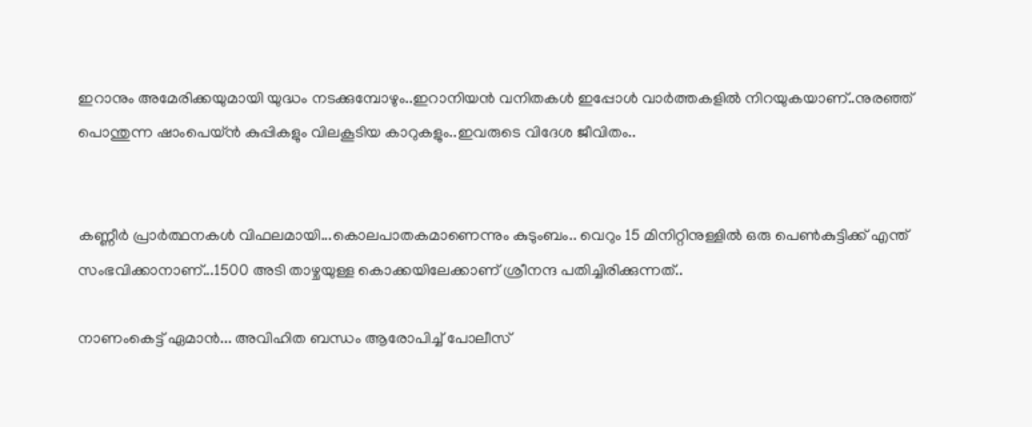ഇറാനും അമേരിക്കയുമായി യുദ്ധം നടക്കുമ്പോഴും..ഇറാനിയൻ വനിതകൾ ഇപ്പോൾ വാർത്തകളിൽ നിറയുകയാണ്..നുരഞ്ഞ് പൊന്തുന്ന ഷാംപെയ്ൻ കുപ്പികളും വിലകൂടിയ കാറുകളും..ഇവരുടെ വിദേശ ജീവിതം..


കണ്ണീര്‍ പ്രാര്‍ത്ഥനകള്‍ വിഫലമായി...കൊലപാതകമാണെന്നും കുടുംബം.. വെറും 15 മിനിറ്റിനുള്ളില്‍ ഒരു പെണ്‍കുട്ടിക്ക് എന്ത് സംഭവിക്കാനാണ്...1500 അടി താഴ്ചയുള്ള കൊക്കയിലേക്കാണ് ശ്രീനന്ദ പതിച്ചിരിക്കുന്നത്..

നാണംകെട്ട് ഏമാന്‍... അവിഹിത ബന്ധം ആരോപിച്ച് പോലീസ്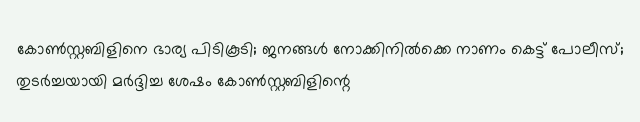കോണ്‍സ്റ്റബിളിനെ ഭാര്യ പിടികൂടി; ജനങ്ങള്‍ നോക്കിനില്‍ക്കെ നാണം കെട്ട് പോലീസ്; തുടര്‍ച്ചയായി മര്‍ദ്ദിച്ച ശേഷം കോണ്‍സ്റ്റബിളിന്റെ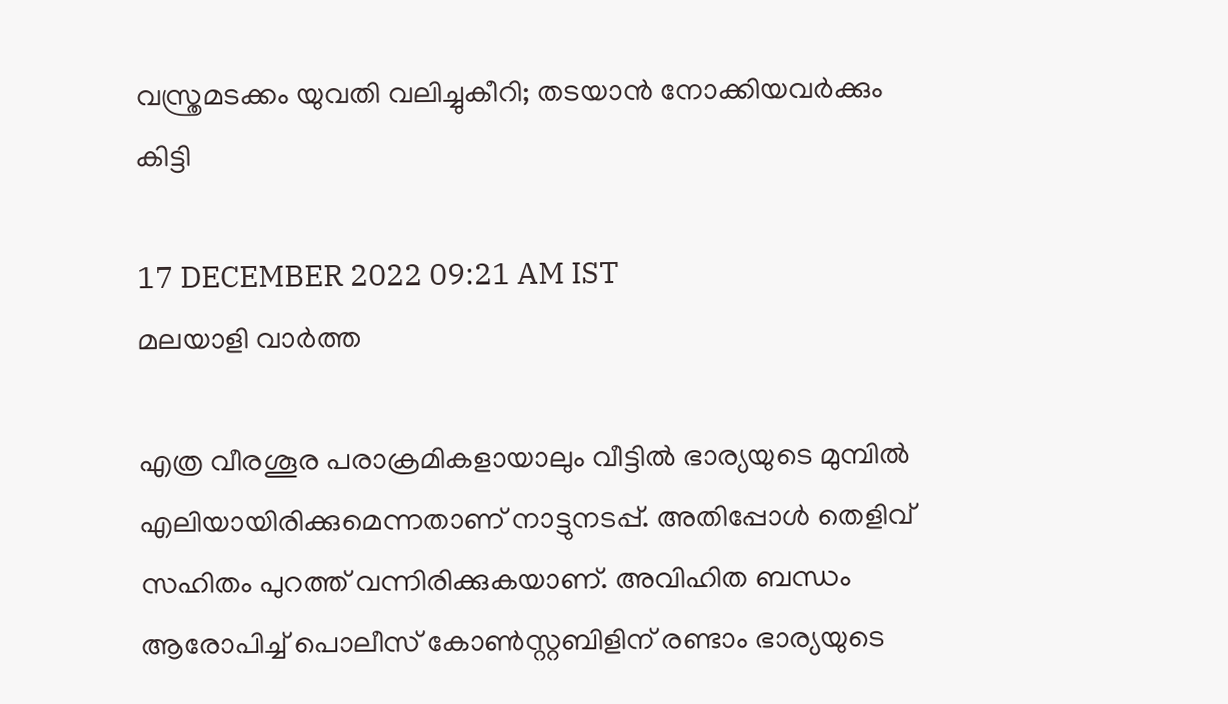വസ്ത്രമടക്കം യുവതി വലിച്ചുകീറി; തടയാന്‍ നോക്കിയവര്‍ക്കും കിട്ടി

17 DECEMBER 2022 09:21 AM IST
മലയാളി വാര്‍ത്ത

എത്ര വീരശൂര പരാക്രമികളായാലും വീട്ടില്‍ ഭാര്യയുടെ മുമ്പില്‍ എലിയായിരിക്കുമെന്നതാണ് നാട്ടുനടപ്പ്. അതിപ്പോള്‍ തെളിവ് സഹിതം പുറത്ത് വന്നിരിക്കുകയാണ്. അവിഹിത ബന്ധം ആരോപിച്ച് പൊലീസ് കോണ്‍സ്റ്റബിളിന് രണ്ടാം ഭാര്യയുടെ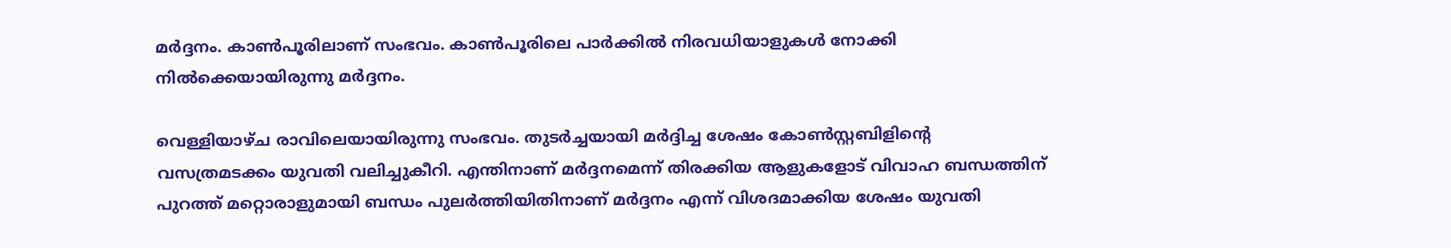മര്‍ദ്ദനം. കാണ്‍പൂരിലാണ് സംഭവം. കാണ്‍പൂരിലെ പാര്‍ക്കില്‍ നിരവധിയാളുകള്‍ നോക്കി നില്‍ക്കെയായിരുന്നു മര്‍ദ്ദനം.

വെള്ളിയാഴ്ച രാവിലെയായിരുന്നു സംഭവം. തുടര്‍ച്ചയായി മര്‍ദ്ദിച്ച ശേഷം കോണ്‍സ്റ്റബിളിന്റെ വസത്രമടക്കം യുവതി വലിച്ചുകീറി. എന്തിനാണ് മര്‍ദ്ദനമെന്ന് തിരക്കിയ ആളുകളോട് വിവാഹ ബന്ധത്തിന് പുറത്ത് മറ്റൊരാളുമായി ബന്ധം പുലര്‍ത്തിയിതിനാണ് മര്‍ദ്ദനം എന്ന് വിശദമാക്കിയ ശേഷം യുവതി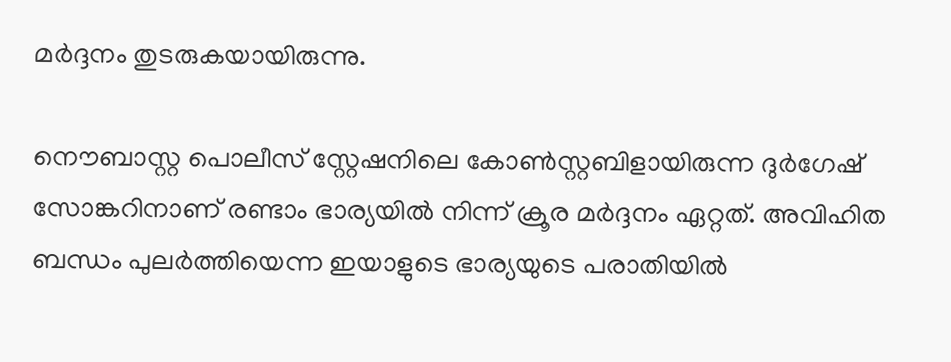മര്‍ദ്ദനം തുടരുകയായിരുന്നു.

നൌബാസ്റ്റ പൊലീസ് സ്റ്റേഷനിലെ കോണ്‍സ്റ്റബിളായിരുന്ന ദുര്‍ഗേഷ് സോങ്കറിനാണ് രണ്ടാം ഭാര്യയില്‍ നിന്ന് ക്രൂര മര്‍ദ്ദനം ഏറ്റത്. അവിഹിത ബന്ധം പുലര്‍ത്തിയെന്ന ഇയാളുടെ ഭാര്യയുടെ പരാതിയില്‍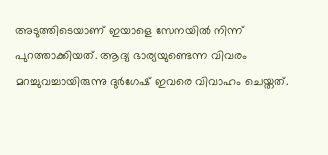അടുത്തിടെയാണ് ഇയാളെ സേനയില്‍ നിന്ന് പുറത്താക്കിയത്. ആദ്യ ഭാര്യയുണ്ടെന്ന വിവരം മറച്ചുവച്ചായിരുന്നു ദുര്‍ഗേഷ് ഇവരെ വിവാഹം ചെയ്തത്.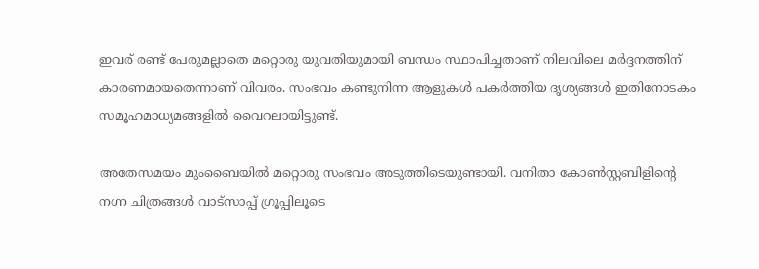ഇവര് രണ്ട് പേരുമല്ലാതെ മറ്റൊരു യുവതിയുമായി ബന്ധം സ്ഥാപിച്ചതാണ് നിലവിലെ മര്‍ദ്ദനത്തിന് കാരണമായതെന്നാണ് വിവരം. സംഭവം കണ്ടുനിന്ന ആളുകള്‍ പകര്‍ത്തിയ ദൃശ്യങ്ങള്‍ ഇതിനോടകം സമൂഹമാധ്യമങ്ങളില്‍ വൈറലായിട്ടുണ്ട്.

അതേസമയം മുംബൈയില്‍ മറ്റൊരു സംഭവം അടുത്തിടെയുണ്ടായി. വനിതാ കോണ്‍സ്റ്റബിളിന്റെ നഗ്ന ചിത്രങ്ങള്‍ വാട്സാപ്പ് ഗ്രൂപ്പിലൂടെ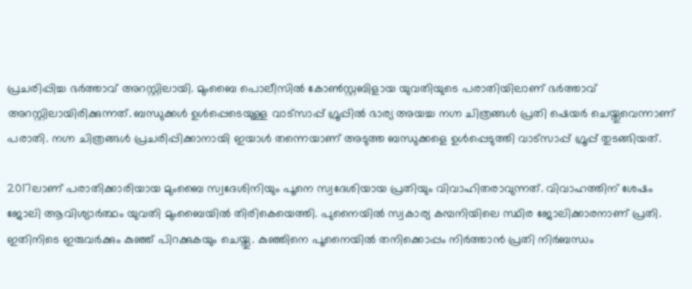പ്രചരിപ്പിച്ച ഭര്‍ത്താവ് അറസ്റ്റിലായി. മുംബൈ പൊലീസില്‍ കോണ്‍സ്റ്റബിളായ യുവതിയുടെ പരാതിയിലാണ് ഭര്‍ത്താവ് അറസ്റ്റിലായിരിക്കുന്നത്. ബന്ധുക്കള്‍ ഉള്‍പ്പെടെയുള്ള വാട്സാപ്പ് ഗ്രൂപ്പില്‍ ഭാര്യ അയച്ച നഗ്ന ചിത്രങ്ങള്‍ പ്രതി ഷെയര്‍ ചെയ്തുവെന്നാണ് പരാതി. നഗ്ന ചിത്രങ്ങള്‍ പ്രചരിപ്പിക്കാനായി ഇയാള്‍ തന്നെയാണ് അടുത്ത ബന്ധുക്കളെ ഉള്‍പ്പെടുത്തി വാട്സാപ്പ് ഗ്രൂപ്പ് തുടങ്ങിയത്.

2017ലാണ് പരാതിക്കാരിയായ മുംബൈ സ്വദേശിനിയും പൂനെ സ്വദേശിയായ പ്രതിയും വിവാഹിതരാവുന്നത്. വിവാഹത്തിന് ശേഷം ജോലി ആവിശ്യാര്‍ത്ഥം യുവതി മുംബൈയില്‍ തിരികെയെത്തി. പുനൈയില്‍ സ്വകാര്യ കമ്പനിയിലെ സ്ഥിര ജോലിക്കാരനാണ് പ്രതി. ഇതിനിടെ ഇരുവര്‍ക്കും കുഞ്ഞ് പിറക്കുകയും ചെയ്തു. കുഞ്ഞിനെ പൂനൈയില്‍ തനിക്കൊപ്പം നിര്‍ത്താന്‍ പ്രതി നിര്‍ബന്ധം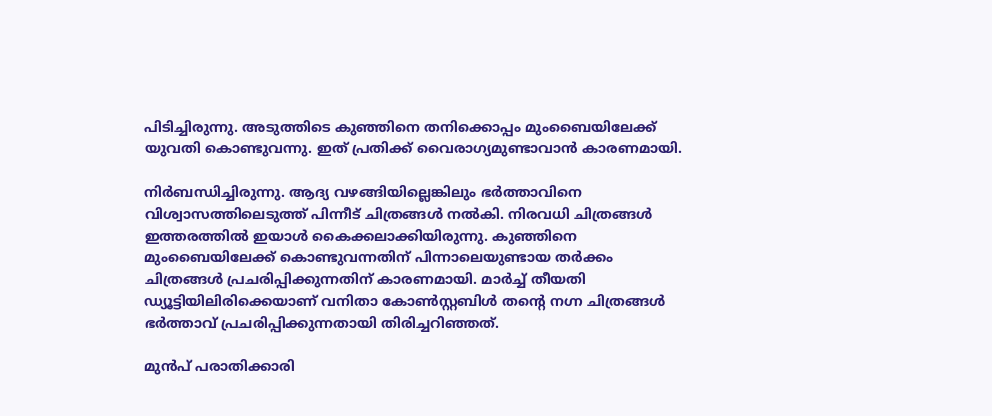പിടിച്ചിരുന്നു. അടുത്തിടെ കുഞ്ഞിനെ തനിക്കൊപ്പം മുംബൈയിലേക്ക് യുവതി കൊണ്ടുവന്നു. ഇത് പ്രതിക്ക് വൈരാഗ്യമുണ്ടാവാന്‍ കാരണമായി.

നിര്‍ബന്ധിച്ചിരുന്നു. ആദ്യ വഴങ്ങിയില്ലെങ്കിലും ഭര്‍ത്താവിനെ വിശ്വാസത്തിലെടുത്ത് പിന്നീട് ചിത്രങ്ങള്‍ നല്‍കി. നിരവധി ചിത്രങ്ങള്‍ ഇത്തരത്തില്‍ ഇയാള്‍ കൈക്കലാക്കിയിരുന്നു. കുഞ്ഞിനെ മുംബൈയിലേക്ക് കൊണ്ടുവന്നതിന് പിന്നാലെയുണ്ടായ തര്‍ക്കം ചിത്രങ്ങള്‍ പ്രചരിപ്പിക്കുന്നതിന് കാരണമായി. മാര്‍ച്ച് തീയതി ഡ്യൂട്ടിയിലിരിക്കെയാണ് വനിതാ കോണ്‍സ്റ്റബിള്‍ തന്റെ നഗ്ന ചിത്രങ്ങള്‍ ഭര്‍ത്താവ് പ്രചരിപ്പിക്കുന്നതായി തിരിച്ചറിഞ്ഞത്.

മുന്‍പ് പരാതിക്കാരി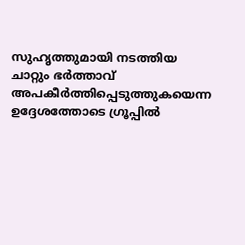സുഹൃത്തുമായി നടത്തിയ ചാറ്റും ഭര്‍ത്താവ് അപകീര്‍ത്തിപ്പെടുത്തുകയെന്ന ഉദ്ദേശത്തോടെ ഗ്രൂപ്പില്‍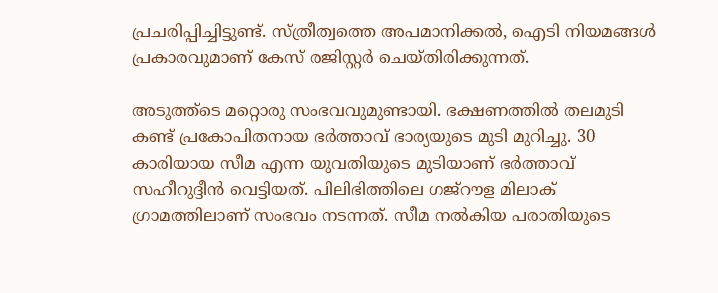പ്രചരിപ്പിച്ചിട്ടുണ്ട്. സ്ത്രീത്വത്തെ അപമാനിക്കല്‍, ഐടി നിയമങ്ങള്‍ പ്രകാരവുമാണ് കേസ് രജിസ്റ്റര്‍ ചെയ്തിരിക്കുന്നത്.

അടുത്ത്‌ടെ മറ്റൊരു സംഭവവുമുണ്ടായി. ഭക്ഷണത്തില്‍ തലമുടി കണ്ട് പ്രകോപിതനായ ഭര്‍ത്താവ് ഭാര്യയുടെ മുടി മുറിച്ചു. 30 കാരിയായ സീമ എന്ന യുവതിയുടെ മുടിയാണ് ഭര്‍ത്താവ് സഹീറുദ്ദീന്‍ വെട്ടിയത്. പിലിഭിത്തിലെ ഗജ്‌റൗള മിലാക് ഗ്രാമത്തിലാണ് സംഭവം നടന്നത്. സീമ നല്‍കിയ പരാതിയുടെ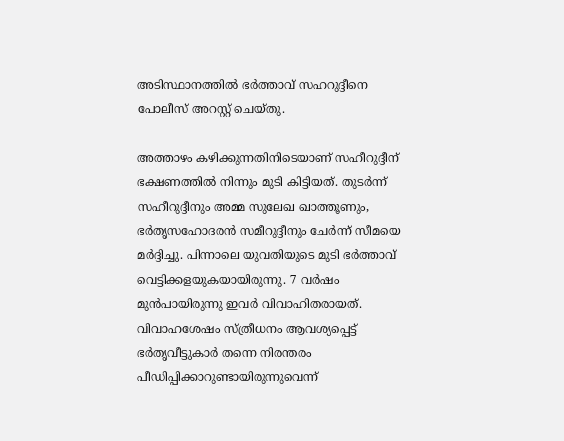അടിസ്ഥാനത്തില്‍ ഭര്‍ത്താവ് സഹറുദ്ദീനെ പോലീസ് അറസ്റ്റ് ചെയ്തു.

അത്താഴം കഴിക്കുന്നതിനിടെയാണ് സഹീറുദ്ദീന് ഭക്ഷണത്തില്‍ നിന്നും മുടി കിട്ടിയത്. തുടര്‍ന്ന് സഹീറുദ്ദീനും അമ്മ സുലേഖ ഖാത്തൂണും, ഭര്‍തൃസഹോദരന്‍ സമീറുദ്ദീനും ചേര്‍ന്ന് സീമയെ മര്‍ദ്ദിച്ചു. പിന്നാലെ യുവതിയുടെ മുടി ഭര്‍ത്താവ് വെട്ടിക്കളയുകയായിരുന്നു. 7 വര്‍ഷം മുന്‍പായിരുന്നു ഇവര്‍ വിവാഹിതരായത്. വിവാഹശേഷം സ്ത്രീധനം ആവശ്യപ്പെട്ട് ഭര്‍തൃവീട്ടുകാര്‍ തന്നെ നിരന്തരം പീഡിപ്പിക്കാറുണ്ടായിരുന്നുവെന്ന്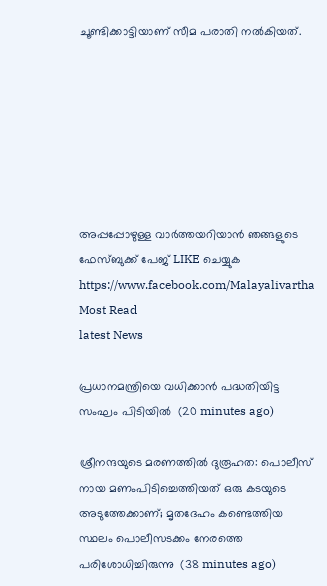ചൂണ്ടിക്കാട്ടിയാണ് സീമ പരാതി നല്‍കിയത്.







അപ്പപ്പോഴുള്ള വാര്‍ത്തയറിയാന്‍ ഞങ്ങളുടെ ഫേസ്‌ബുക്ക്‌ പേജ് LIKE ചെയ്യുക
https://www.facebook.com/Malayalivartha
Most Read
latest News

പ്രധാനമന്ത്രിയെ വധിക്കാന്‍ പദ്ധതിയിട്ട സംഘം പിടിയില്‍  (20 minutes ago)

ശ്രീനന്ദയുടെ മരണത്തില്‍ ദുരൂഹത: പൊലീസ് നായ മണംപിടിച്ചെത്തിയത് ഒരു കടയുടെ അടുത്തേക്കാണ്; മൃതദേഹം കണ്ടെത്തിയ സ്ഥലം പൊലീസടക്കം നേരത്തെ പരിശോധിച്ചിരുന്നു  (38 minutes ago)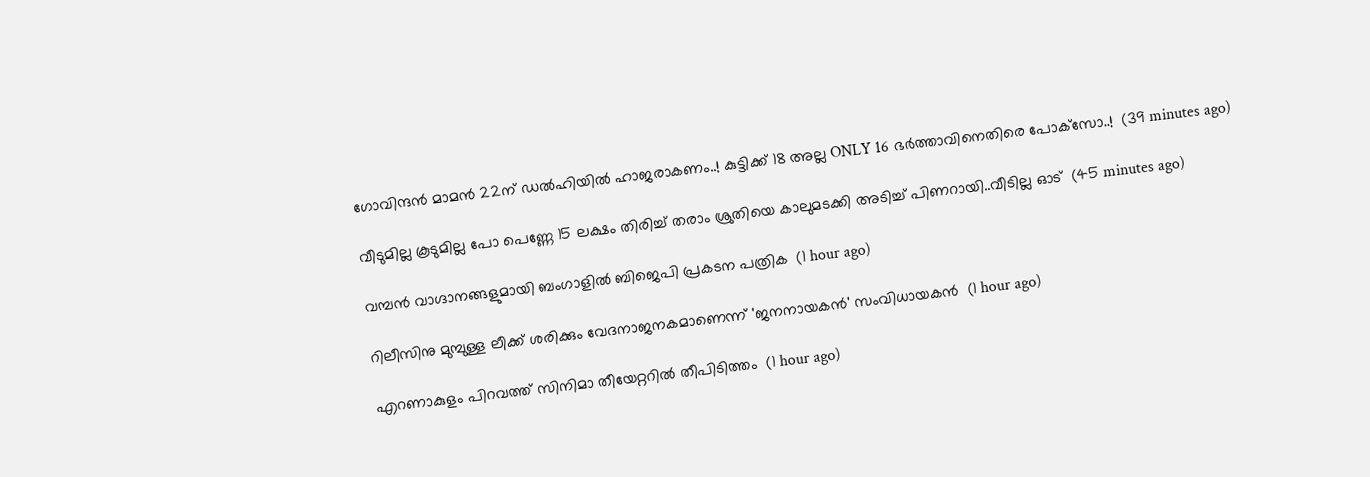ഗോവിന്ദൻ മാമൻ 22ന് ഡല്‍ഹിയില്‍ ഹാജരാകണം..! കുട്ടിക്ക് 18 അല്ല ONLY 16 ഭർത്താവിനെതിരെ പോക്‌സോ..!  (39 minutes ago)

വീടുമില്ല കൂടുമില്ല പോ പെണ്ണേ 15 ലക്ഷം തിരിച്ച് തരാം ശ്രുതിയെ കാലുമടക്കി അടിച്ച് പിണറായി..വീടില്ല ഓട്  (45 minutes ago)

വമ്പന്‍ വാഗ്ദാനങ്ങളുമായി ബംഗാളില്‍ ബിജെപി പ്രകടന പത്രിക  (1 hour ago)

റിലീസിനു മുമ്പുള്ള ലീക്ക് ശരിക്കും വേദനാജനകമാണെന്ന് 'ജനനായകന്‍' സംവിധായകന്‍  (1 hour ago)

എറണാകുളം പിറവത്ത് സിനിമാ തീയേറ്ററില്‍ തീപിടിത്തം  (1 hour ago)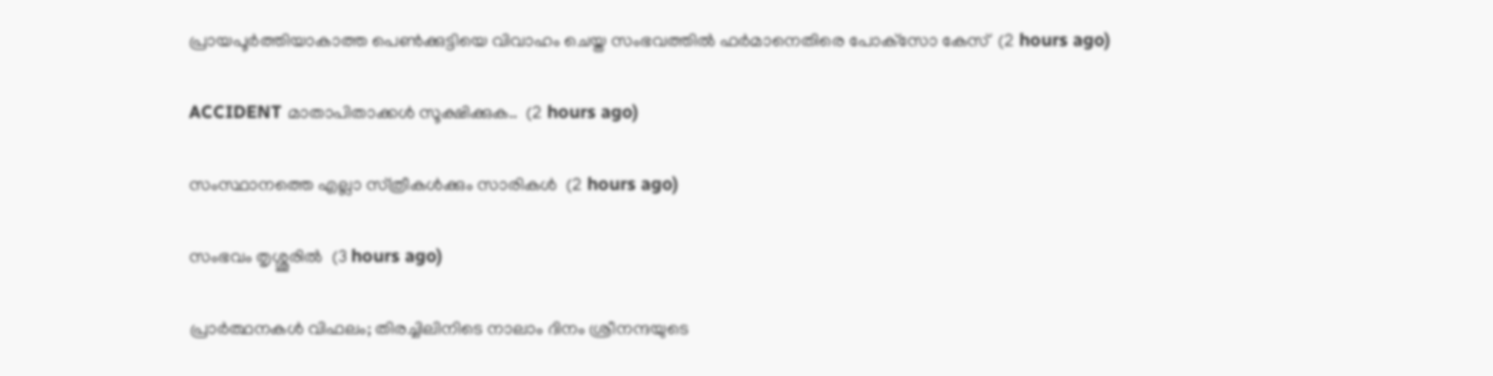പ്രായപൂര്‍ത്തിയാകാത്ത പെണ്‍ക്കുട്ടിയെ വിവാഹം ചെയ്ത സംഭവത്തില്‍ ഫര്‍മാനെതിരെ പോക്‌സോ കേസ്  (2 hours ago)

ACCIDENT മാതാപിതാക്കൾ സൂക്ഷിക്കുക..  (2 hours ago)

സംസ്ഥാനത്തെ എല്ലാ സ്‌ത്രീകൾക്കും സാരികൾ  (2 hours ago)

സംഭവം തൃശ്ശൂരിൽ  (3 hours ago)

പ്രാര്‍ത്ഥനകള്‍ വിഫലം; തിരച്ചിലിനിടെ നാലാം ദിനം ശ്രീനന്ദയുടെ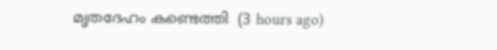മൃതദേഹം കണ്ടെത്തി  (3 hours ago)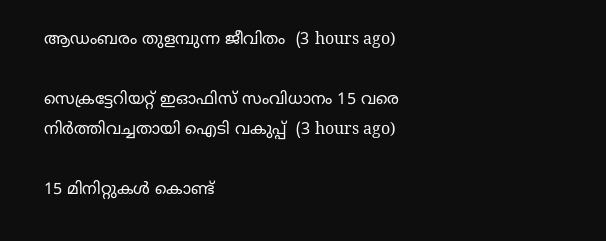ആഡംബരം തുളമ്പുന്ന ജീവിതം  (3 hours ago)

സെക്രട്ടേറിയറ്റ് ഇഓഫിസ് സംവിധാനം 15 വരെ നിര്‍ത്തിവച്ചതായി ഐടി വകുപ്പ്  (3 hours ago)

15 മിനിറ്റുകള്‍ കൊണ്ട്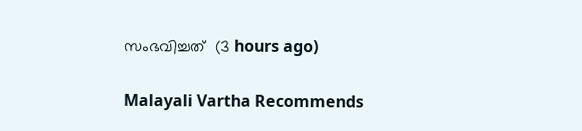സംഭവിച്ചത്  (3 hours ago)

Malayali Vartha Recommends